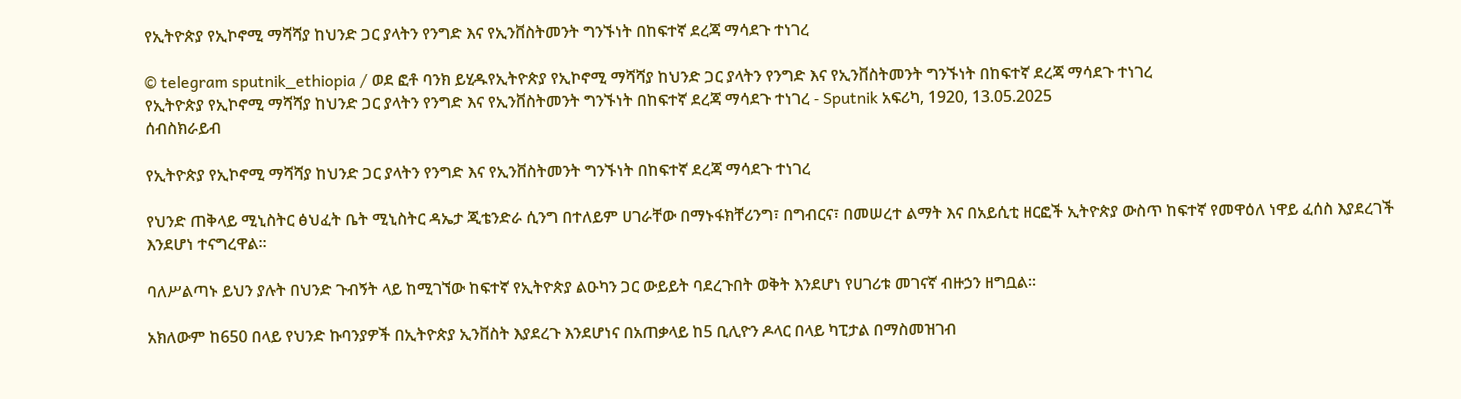የኢትዮጵያ የኢኮኖሚ ማሻሻያ ከህንድ ጋር ያላትን የንግድ እና የኢንቨስትመንት ግንኙነት በከፍተኛ ደረጃ ማሳደጉ ተነገረ

© telegram sputnik_ethiopia / ወደ ፎቶ ባንክ ይሂዱየኢትዮጵያ የኢኮኖሚ ማሻሻያ ከህንድ ጋር ያላትን የንግድ እና የኢንቨስትመንት ግንኙነት በከፍተኛ ደረጃ ማሳደጉ ተነገረ
የኢትዮጵያ የኢኮኖሚ ማሻሻያ ከህንድ ጋር ያላትን የንግድ እና የኢንቨስትመንት ግንኙነት በከፍተኛ ደረጃ ማሳደጉ ተነገረ - Sputnik አፍሪካ, 1920, 13.05.2025
ሰብስክራይብ

የኢትዮጵያ የኢኮኖሚ ማሻሻያ ከህንድ ጋር ያላትን የንግድ እና የኢንቨስትመንት ግንኙነት በከፍተኛ ደረጃ ማሳደጉ ተነገረ

የህንድ ጠቅላይ ሚኒስትር ፅህፈት ቤት ሚኒስትር ዳኤታ ጂቴንድራ ሲንግ በተለይም ሀገራቸው በማኑፋክቸሪንግ፣ በግብርና፣ በመሠረተ ልማት እና በአይሲቲ ዘርፎች ኢትዮጵያ ውስጥ ከፍተኛ የመዋዕለ ነዋይ ፈሰስ እያደረገች እንደሆነ ተናግረዋል።

ባለሥልጣኑ ይህን ያሉት በህንድ ጉብኝት ላይ ከሚገኘው ከፍተኛ የኢትዮጵያ ልዑካን ጋር ውይይት ባደረጉበት ወቅት እንደሆነ የሀገሪቱ መገናኛ ብዙኃን ዘግቧል።

አክለውም ከ650 በላይ የህንድ ኩባንያዎች በኢትዮጵያ ኢንቨስት እያደረጉ እንደሆነና በአጠቃላይ ከ5 ቢሊዮን ዶላር በላይ ካፒታል በማስመዝገብ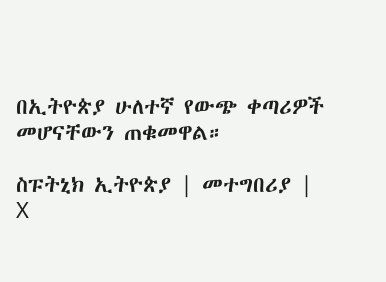በኢትዮጵያ ሁለተኛ የውጭ ቀጣሪዎች መሆናቸውን ጠቁመዋል።

ስፑትኒክ ኢትዮጵያ | መተግበሪያ | X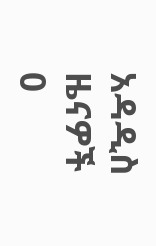አዳዲስ ዜናዎች
0